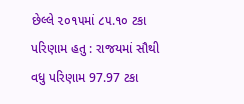છેલ્લે ૨૦૧૫માં ૮૫.૧૦ ટકા પરિણામ હતુ : રાજયમાં સૌથી વધુ પરિણામ 97.97 ટકા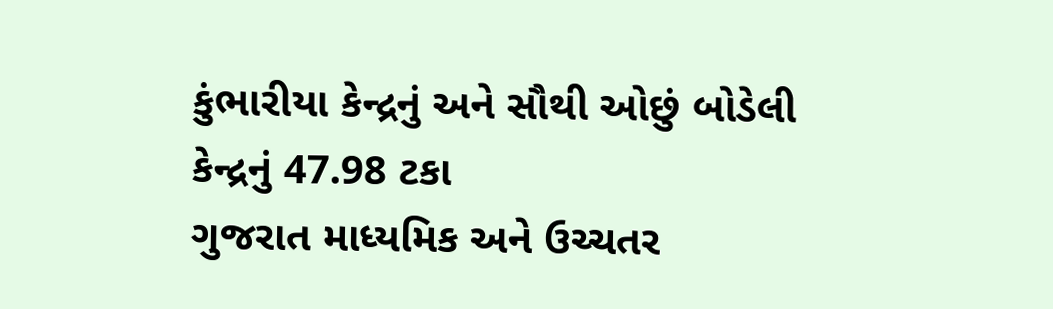કુંભારીયા કેન્દ્રનું અને સૌથી ઓછું બોડેલી કેન્દ્રનું 47.98 ટકા
ગુજરાત માધ્યમિક અને ઉચ્ચતર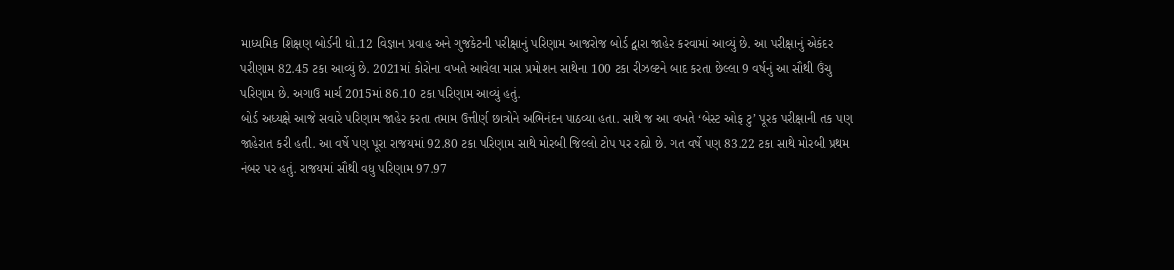માધ્યમિક શિક્ષણ બોર્ડની ધો.12 વિજ્ઞાન પ્રવાહ અને ગુજકેટની પરીક્ષાનું પરિણામ આજરોજ બોર્ડ દ્વારા જાહેર કરવામાં આવ્યું છે. આ પરીક્ષાનું એકંદર પરીણામ 82.45 ટકા આવ્યું છે. 2021માં કોરોના વખતે આવેલા માસ પ્રમોશન સાથેના 100 ટકા રીઝલ્ટને બાદ કરતા છેલ્લા 9 વર્ષનું આ સૌથી ઉંચુ પરિણામ છે. અગાઉ માર્ચ 2015માં 86.10 ટકા પરિણામ આવ્યું હતું.
બોર્ડ અધ્યક્ષે આજે સવારે પરિણામ જાહેર કરતા તમામ ઉત્તીર્ણ છાત્રોને અભિનંદન પાઠવ્યા હતા. સાથે જ આ વખતે ‘બેસ્ટ ઓફ ટુ’ પૂરક પરીક્ષાની તક પણ જાહેરાત કરી હતી. આ વર્ષે પણ પૂરા રાજયમાં 92.80 ટકા પરિણામ સાથે મોરબી જિલ્લો ટોપ પર રહ્યો છે. ગત વર્ષે પણ 83.22 ટકા સાથે મોરબી પ્રથમ નંબર પર હતું. રાજયમાં સૌથી વધુ પરિણામ 97.97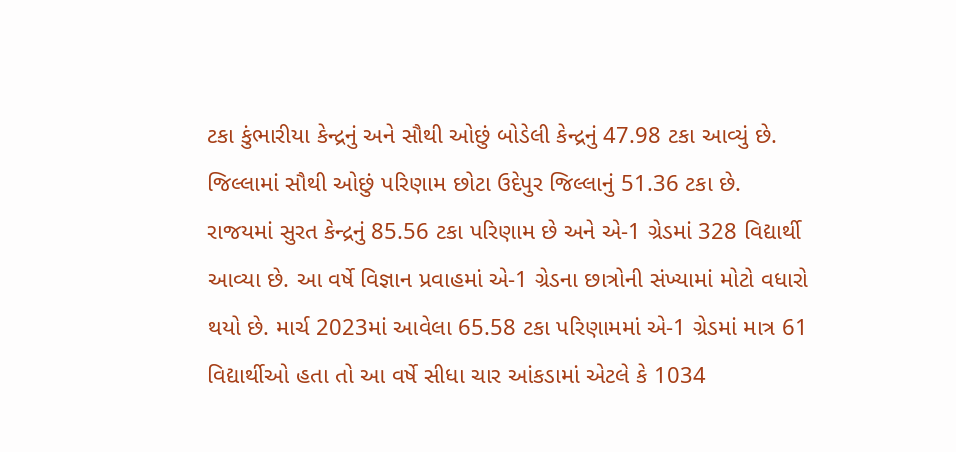ટકા કુંભારીયા કેન્દ્રનું અને સૌથી ઓછું બોડેલી કેન્દ્રનું 47.98 ટકા આવ્યું છે. જિલ્લામાં સૌથી ઓછું પરિણામ છોટા ઉદેપુર જિલ્લાનું 51.36 ટકા છે.
રાજયમાં સુરત કેન્દ્રનું 85.56 ટકા પરિણામ છે અને એ-1 ગ્રેડમાં 328 વિદ્યાર્થી આવ્યા છે. આ વર્ષે વિજ્ઞાન પ્રવાહમાં એ-1 ગ્રેડના છાત્રોની સંખ્યામાં મોટો વધારો થયો છે. માર્ચ 2023માં આવેલા 65.58 ટકા પરિણામમાં એ-1 ગ્રેડમાં માત્ર 61 વિદ્યાર્થીઓ હતા તો આ વર્ષે સીધા ચાર આંકડામાં એટલે કે 1034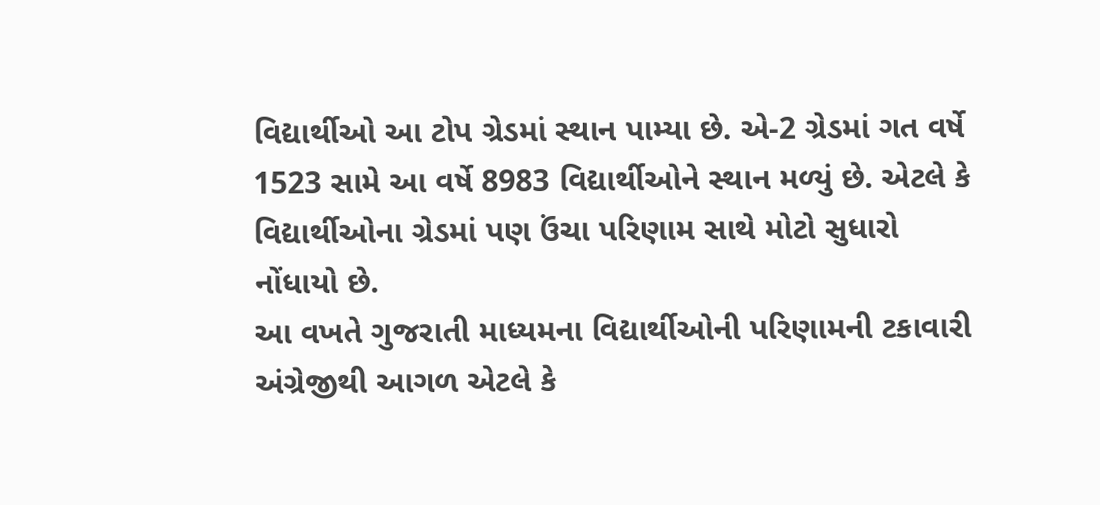વિદ્યાર્થીઓ આ ટોપ ગ્રેડમાં સ્થાન પામ્યા છે. એ-2 ગ્રેડમાં ગત વર્ષે 1523 સામે આ વર્ષે 8983 વિદ્યાર્થીઓને સ્થાન મળ્યું છે. એટલે કે વિદ્યાર્થીઓના ગ્રેડમાં પણ ઉંચા પરિણામ સાથે મોટો સુધારો નોંધાયો છે.
આ વખતે ગુજરાતી માધ્યમના વિદ્યાર્થીઓની પરિણામની ટકાવારી અંગ્રેજીથી આગળ એટલે કે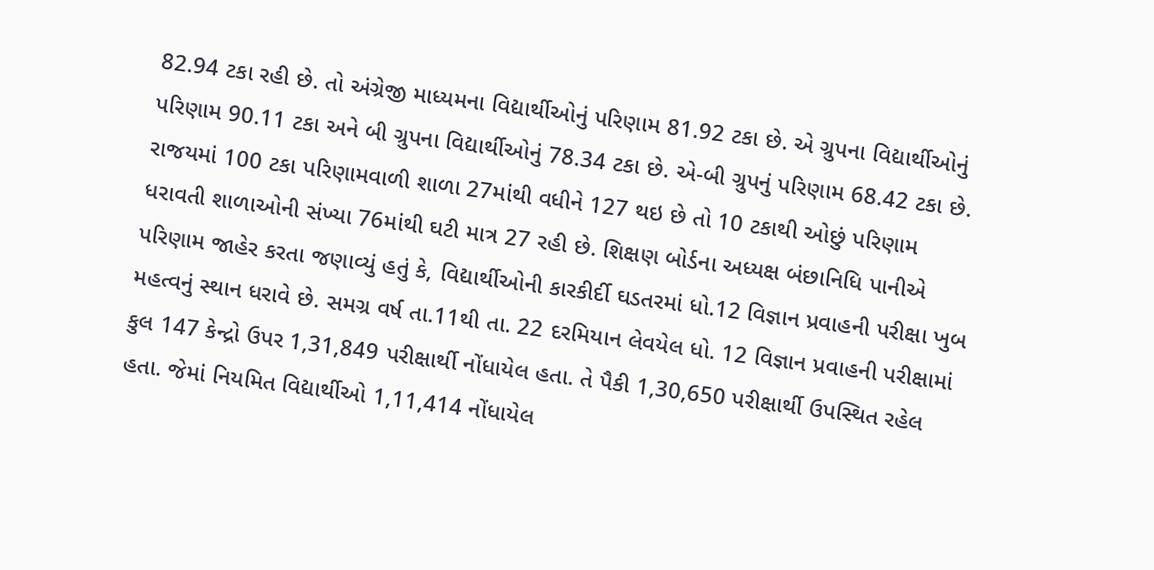82.94 ટકા રહી છે. તો અંગ્રેજી માધ્યમના વિદ્યાર્થીઓનું પરિણામ 81.92 ટકા છે. એ ગ્રુપના વિદ્યાર્થીઓનું પરિણામ 90.11 ટકા અને બી ગ્રુપના વિદ્યાર્થીઓનું 78.34 ટકા છે. એ-બી ગ્રુપનું પરિણામ 68.42 ટકા છે. રાજયમાં 100 ટકા પરિણામવાળી શાળા 27માંથી વધીને 127 થઇ છે તો 10 ટકાથી ઓછું પરિણામ ધરાવતી શાળાઓની સંખ્યા 76માંથી ઘટી માત્ર 27 રહી છે. શિક્ષણ બોર્ડના અધ્યક્ષ બંછાનિધિ પાનીએ પરિણામ જાહેર કરતા જણાવ્યું હતું કે, વિદ્યાર્થીઓની કારકીર્દી ઘડતરમાં ધો.12 વિજ્ઞાન પ્રવાહની પરીક્ષા ખુબ મહત્વનું સ્થાન ધરાવે છે. સમગ્ર વર્ષ તા.11થી તા. 22 દરમિયાન લેવયેલ ધો. 12 વિજ્ઞાન પ્રવાહની પરીક્ષામાં કુલ 147 કેન્દ્રો ઉપર 1,31,849 પરીક્ષાર્થી નોંધાયેલ હતા. તે પૈકી 1,30,650 પરીક્ષાર્થી ઉપસ્થિત રહેલ હતા. જેમાં નિયમિત વિદ્યાર્થીઓ 1,11,414 નોંધાયેલ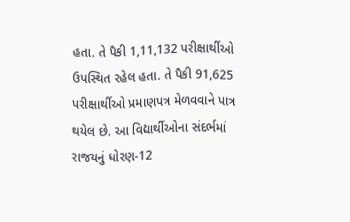હતા. તે પૈકી 1,11,132 પરીક્ષાર્થીઓ ઉપસ્થિત રહેલ હતા. તે પૈકી 91,625 પરીક્ષાર્થીઓ પ્રમાણપત્ર મેળવવાને પાત્ર થયેલ છે. આ વિદ્યાર્થીઓના સંદર્ભમાં રાજયનું ધોરણ-12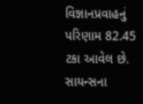વિજ્ઞાનપ્રવાહનું પરિણામ 82.45 ટકા આવેલ છે.
સાયન્સના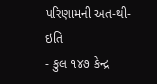પરિણામની અત-થી-ઇતિ
- કુલ ૧૪૭ કેન્દ્ર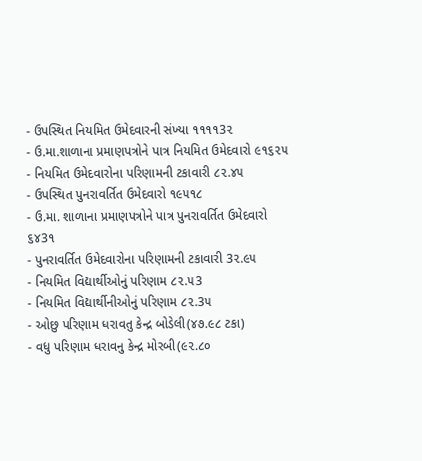- ઉપસ્થિત નિયમિત ઉમેદવારની સંખ્યા ૧૧૧૧3૨
- ઉ.મા.શાળાના પ્રમાણપત્રોને પાત્ર નિયમિત ઉમેદવારો ૯૧૬૨૫
- નિયમિત ઉમેદવારોના પરિણામની ટકાવારી ૮૨.૪૫
- ઉપસ્થિત પુનરાવર્તિત ઉમેદવારો ૧૯૫૧૮
- ઉ.મા. શાળાના પ્રમાણપત્રોને પાત્ર પુનરાવર્તિત ઉમેદવારો ૬૪3૧
- પુનરાવર્તિત ઉમેદવારોના પરિણામની ટકાવારી 3૨.૯૫
- નિયમિત વિદ્યાર્થીઓનું પરિણામ ૮૨.૫3
- નિયમિત વિદ્યાર્થીનીઓનું પરિણામ ૮૨.3૫
- ઓછુ પરિણામ ધરાવતુ કેન્દ્ર બોડેલી(૪૭.૯૮ ટકા)
- વધુ પરિણામ ધરાવનુ કેન્દ્ર મોરબી(૯૨.૮૦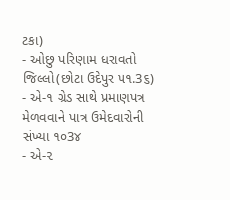ટકા)
- ઓછુ પરિણામ ધરાવતો જિલ્લો(છોટા ઉદેપુર ૫૧.3૬)
- એ-૧ ગ્રેડ સાથે પ્રમાણપત્ર મેળવવાને પાત્ર ઉમેદવારોની સંખ્યા ૧૦3૪
- એ-૨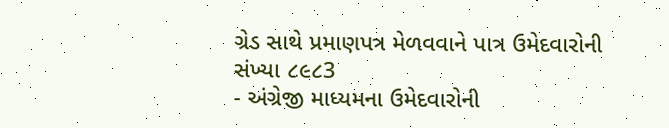ગ્રેડ સાથે પ્રમાણપત્ર મેળવવાને પાત્ર ઉમેદવારોની સંખ્યા ૮૯૮3
- અંગ્રેજી માધ્યમના ઉમેદવારોની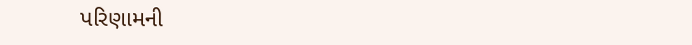પરિણામની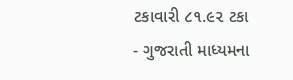ટકાવારી ૮૧.૯૨ ટકા
- ગુજરાતી માધ્યમના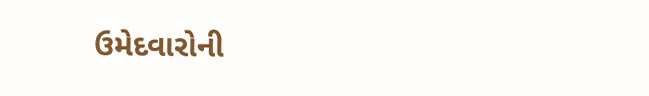ઉમેદવારોની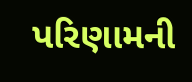પરિણામની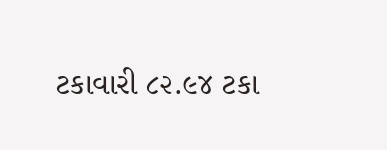ટકાવારી ૮૨.૯૪ ટકા